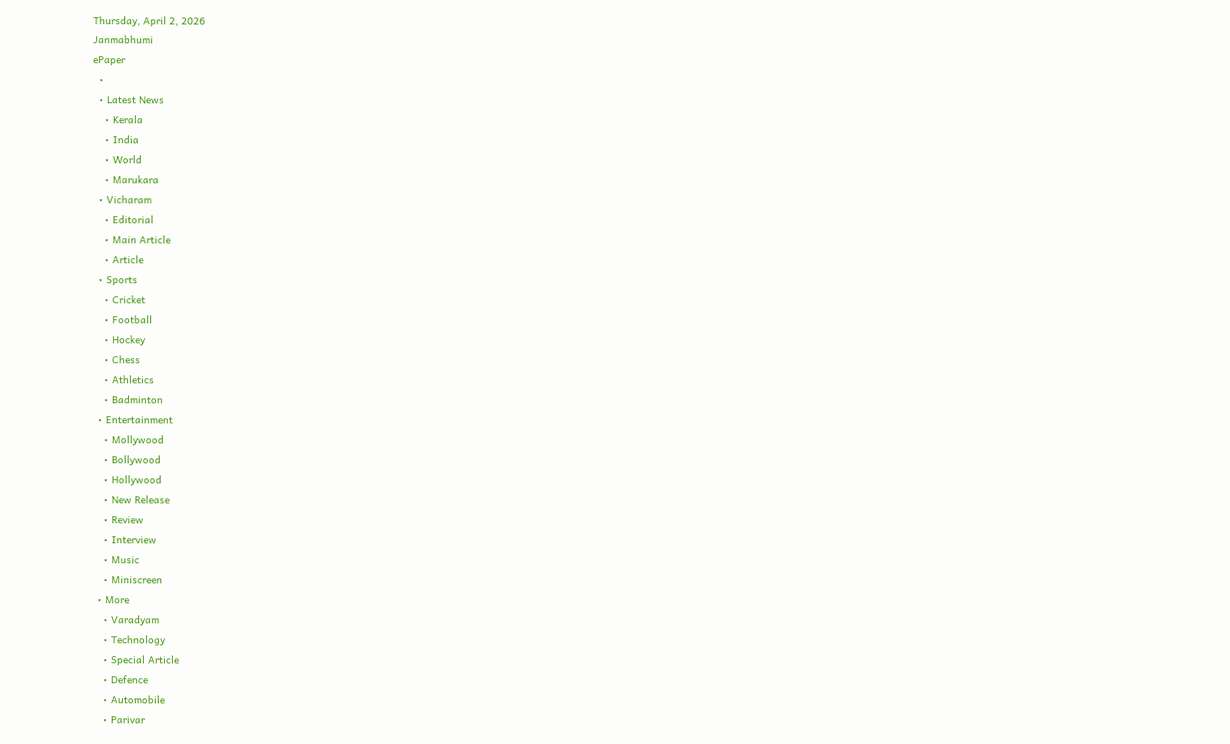Thursday, April 2, 2026
Janmabhumi
ePaper
  •
  • Latest News
    • Kerala
    • India
    • World
    • Marukara
  • Vicharam
    • Editorial
    • Main Article
    • Article
  • Sports
    • Cricket
    • Football
    • Hockey
    • Chess
    • Athletics
    • Badminton
  • Entertainment
    • Mollywood
    • Bollywood
    • Hollywood
    • New Release
    • Review
    • Interview
    • Music
    • Miniscreen
  • More
    • Varadyam
    • Technology
    • Special Article
    • Defence
    • Automobile
    • Parivar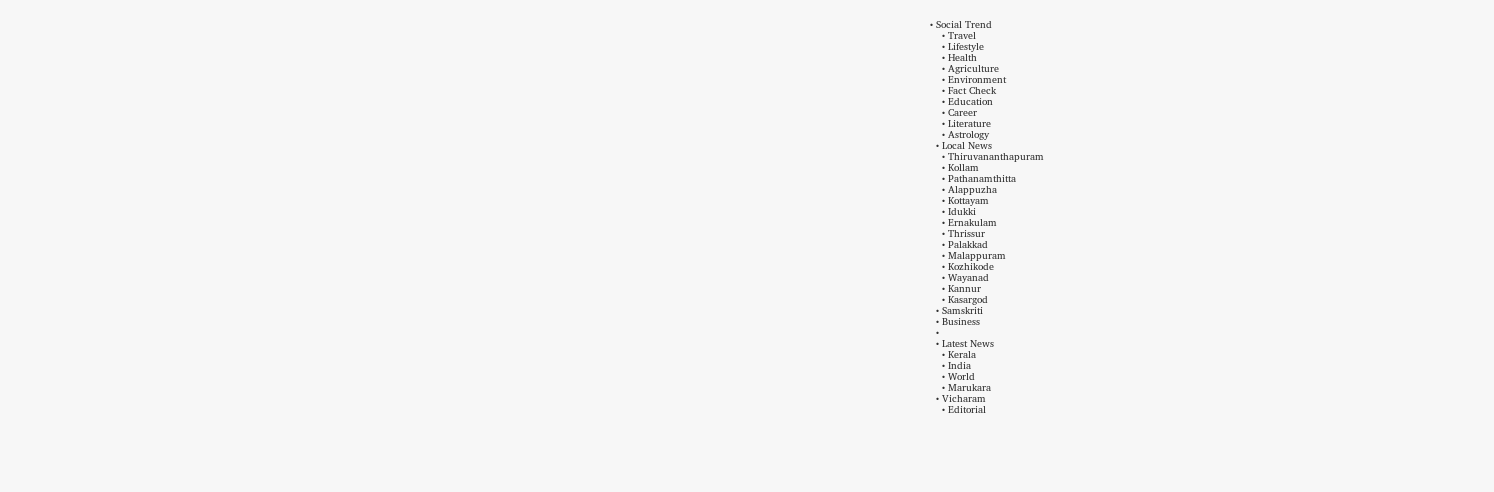• Social Trend
    • Travel
    • Lifestyle
    • Health
    • Agriculture
    • Environment
    • Fact Check
    • Education
    • Career
    • Literature
    • Astrology
  • Local News
    • Thiruvananthapuram
    • Kollam
    • Pathanamthitta
    • Alappuzha
    • Kottayam
    • Idukki
    • Ernakulam
    • Thrissur
    • Palakkad
    • Malappuram
    • Kozhikode
    • Wayanad
    • Kannur
    • Kasargod
  • Samskriti
  • Business
  •
  • Latest News
    • Kerala
    • India
    • World
    • Marukara
  • Vicharam
    • Editorial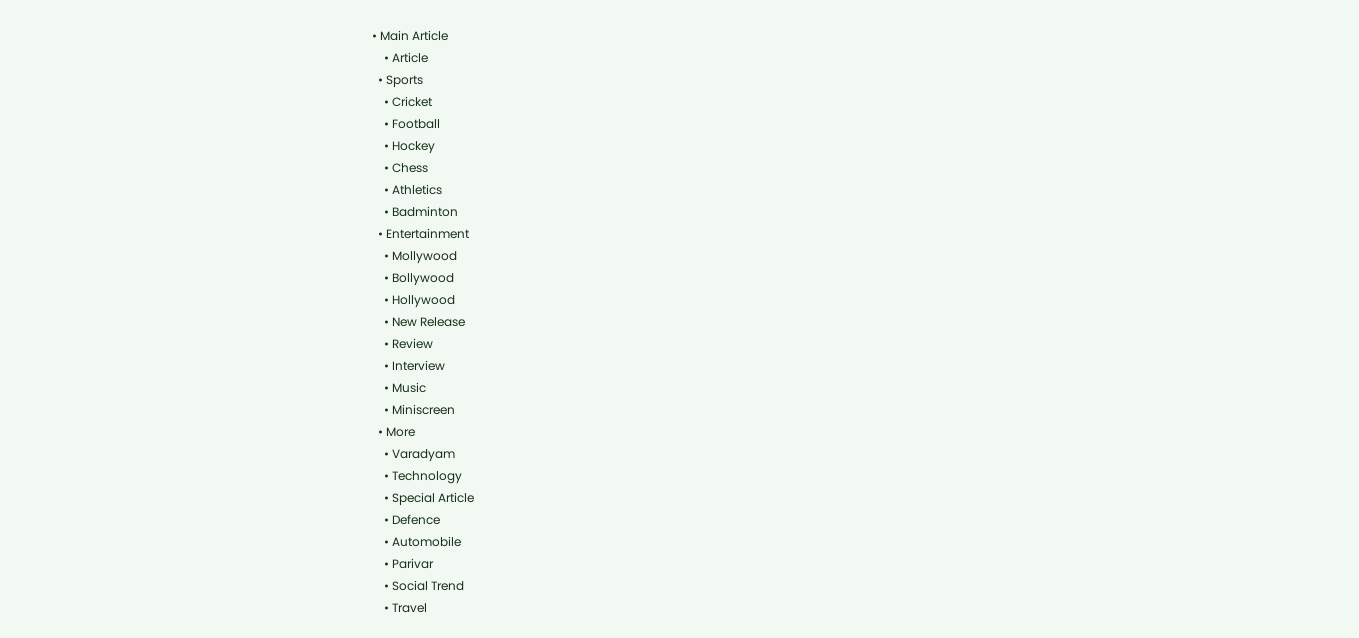• Main Article
    • Article
  • Sports
    • Cricket
    • Football
    • Hockey
    • Chess
    • Athletics
    • Badminton
  • Entertainment
    • Mollywood
    • Bollywood
    • Hollywood
    • New Release
    • Review
    • Interview
    • Music
    • Miniscreen
  • More
    • Varadyam
    • Technology
    • Special Article
    • Defence
    • Automobile
    • Parivar
    • Social Trend
    • Travel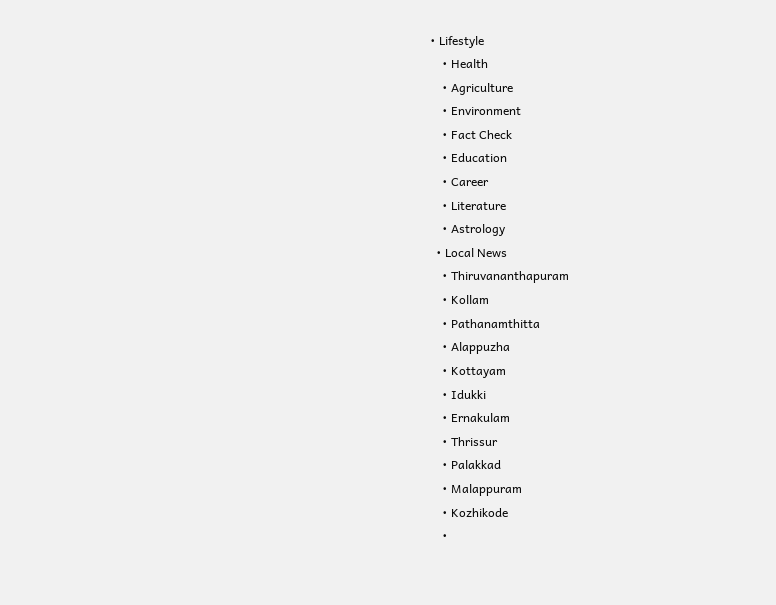• Lifestyle
    • Health
    • Agriculture
    • Environment
    • Fact Check
    • Education
    • Career
    • Literature
    • Astrology
  • Local News
    • Thiruvananthapuram
    • Kollam
    • Pathanamthitta
    • Alappuzha
    • Kottayam
    • Idukki
    • Ernakulam
    • Thrissur
    • Palakkad
    • Malappuram
    • Kozhikode
    •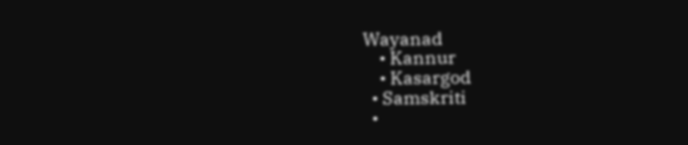Wayanad
    • Kannur
    • Kasargod
  • Samskriti
  •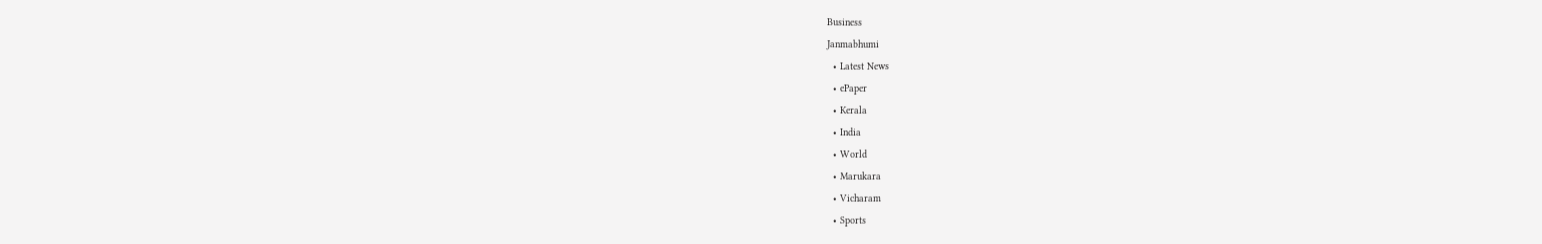Business
Janmabhumi
  • Latest News
  • ePaper
  • Kerala
  • India
  • World
  • Marukara
  • Vicharam
  • Sports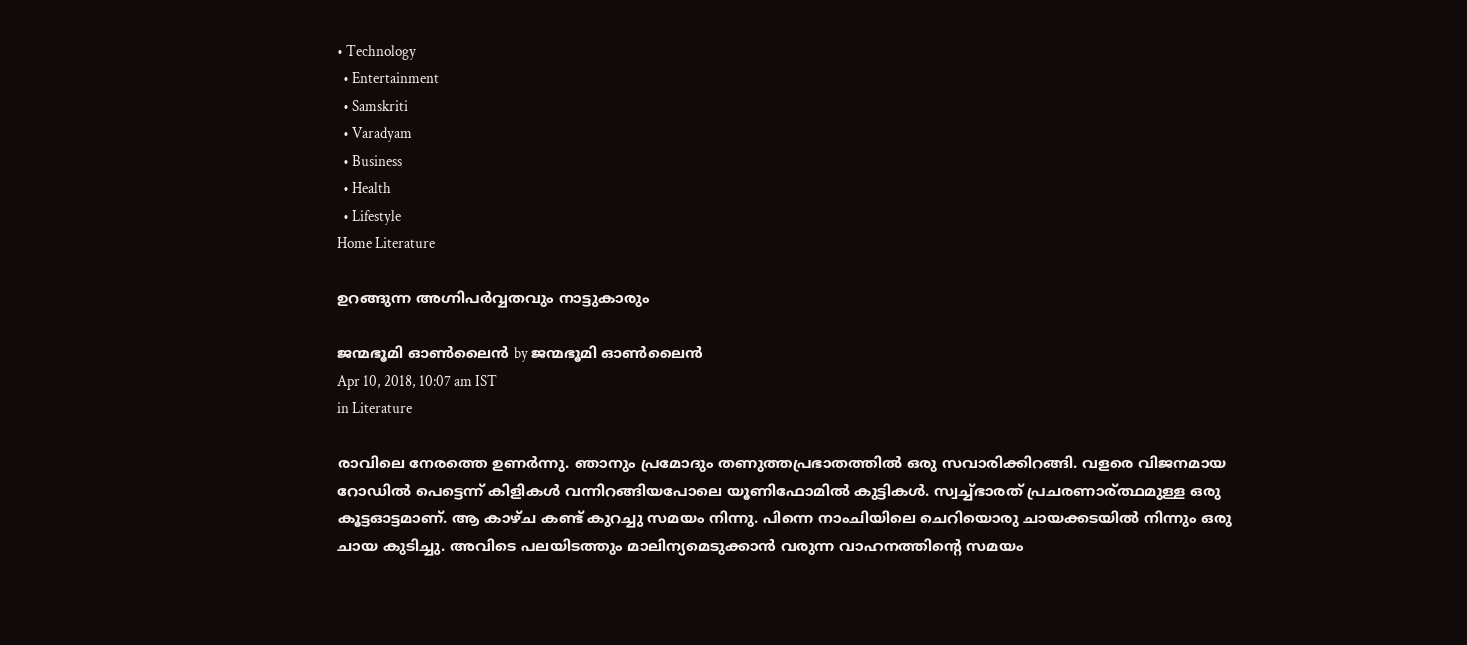• Technology
  • Entertainment
  • Samskriti
  • Varadyam
  • Business
  • Health
  • Lifestyle
Home Literature

ഉറങ്ങുന്ന അഗ്നിപര്‍വ്വതവും നാട്ടുകാരും

ജന്മഭൂമി ഓണ്‍ലൈന്‍ by ജന്മഭൂമി ഓണ്‍ലൈന്‍
Apr 10, 2018, 10:07 am IST
in Literature

രാവിലെ നേരത്തെ ഉണര്‍ന്നു. ഞാനും പ്രമോദും തണുത്തപ്രഭാതത്തില്‍ ഒരു സവാരിക്കിറങ്ങി. വളരെ വിജനമായ റോഡില്‍ പെട്ടെന്ന് കിളികള്‍ വന്നിറങ്ങിയപോലെ യൂണിഫോമില്‍ കുട്ടികള്‍. സ്വച്ച്ഭാരത് പ്രചരണാര്ത്ഥമുള്ള ഒരു കൂട്ടഓട്ടമാണ്. ആ കാഴ്ച കണ്ട് കുറച്ചു സമയം നിന്നു. പിന്നെ നാംചിയിലെ ചെറിയൊരു ചായക്കടയില്‍ നിന്നും ഒരു ചായ കുടിച്ചു. അവിടെ പലയിടത്തും മാലിന്യമെടുക്കാന്‍ വരുന്ന വാഹനത്തിന്‍റെ സമയം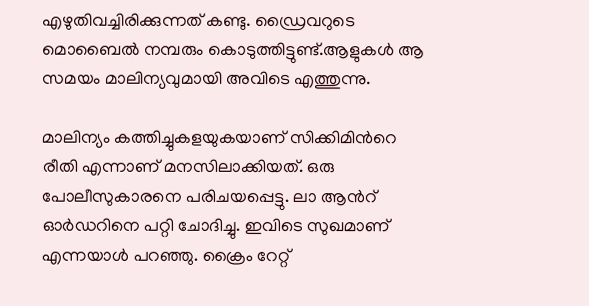എഴുതിവച്ചിരിക്കുന്നത് കണ്ടു. ഡ്രൈവറുടെ മൊബൈല്‍ നമ്പരും കൊടുത്തിട്ടുണ്ട്.ആളുകള്‍ ആ സമയം മാലിന്യവുമായി അവിടെ എത്തുന്നു.

മാലിന്യം കത്തിച്ചുകളയുകയാണ് സിക്കിമിന്‍റെ രീതി എന്നാണ് മനസിലാക്കിയത്. ഒരു പോലീസുകാരനെ പരിചയപ്പെട്ടു. ലാ ആന്‍റ് ഓര്‍ഡറിനെ പറ്റി ചോദിച്ചു. ഇവിടെ സുഖമാണ് എന്നയാള്‍ പറഞ്ഞു. ക്രൈം റേറ്റ്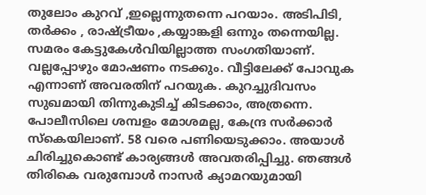തുലോം കുറവ് ,ഇല്ലെന്നുതന്നെ പറയാം. അടിപിടി, തര്‍ക്കം , രാഷ്‌ട്രീയം ,കയ്യാങ്കളി ഒന്നും തന്നെയില്ല. സമരം കേട്ടുകേള്‍വിയില്ലാത്ത സംഗതിയാണ്. വല്ലപ്പോഴും മോഷണം നടക്കും. വീട്ടിലേക്ക് പോവുക എന്നാണ് അവരതിന് പറയുക. കുറച്ചുദിവസം സുഖമായി തിന്നുകുടിച്ച് കിടക്കാം, അത്രന്നെ. പോലീസിലെ ശമ്പളം മോശമല്ല, കേന്ദ്ര സർക്കാര്‍  സ്കെയിലാണ്. 58 വരെ പണിയെടുക്കാം. അയാള്‍ ചിരിച്ചുകൊണ്ട് കാര്യങ്ങള്‍ അവതരിപ്പിച്ചു. ഞങ്ങള്‍ തിരികെ വരുമ്പോള്‍ നാസര്‍ ക്യാമറയുമായി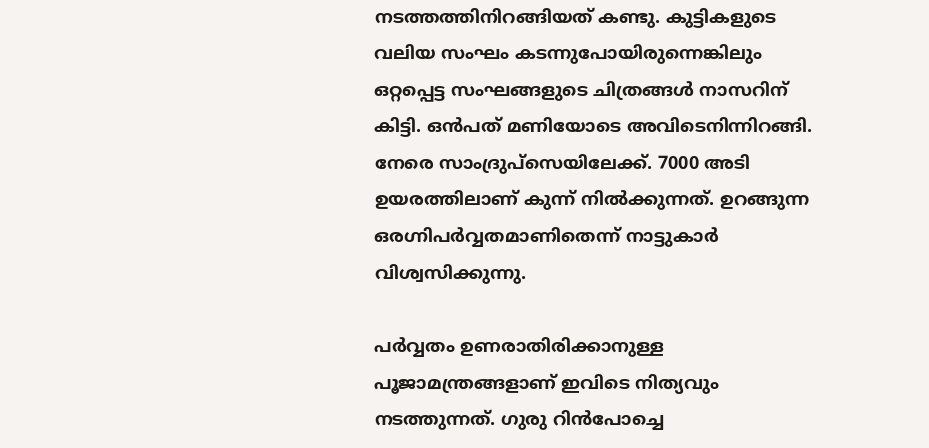നടത്തത്തിനിറങ്ങിയത് കണ്ടു. കുട്ടികളുടെ വലിയ സംഘം കടന്നുപോയിരുന്നെങ്കിലും ഒറ്റപ്പെട്ട സംഘങ്ങളുടെ ചിത്രങ്ങള്‍ നാസറിന് കിട്ടി. ഒന്‍പത് മണിയോടെ അവിടെനിന്നിറങ്ങി. നേരെ സാംദ്രുപ്സെയിലേക്ക്. 7000 അടി ഉയരത്തിലാണ് കുന്ന് നില്‍ക്കുന്നത്. ഉറങ്ങുന്ന ഒരഗ്നിപര്‍വ്വതമാണിതെന്ന് നാട്ടുകാര്‍ വിശ്വസിക്കുന്നു.

പര്‍വ്വതം ഉണരാതിരിക്കാനുള്ള പൂജാമന്ത്രങ്ങളാണ് ഇവിടെ നിത്യവും നടത്തുന്നത്. ഗുരു റിന്‍പോച്ചെ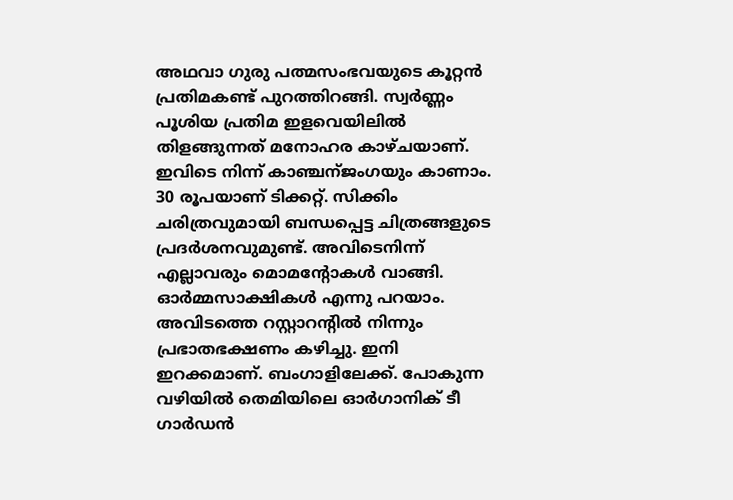അഥവാ ഗുരു പത്മസംഭവയുടെ കൂറ്റന്‍ പ്രതിമകണ്ട് പുറത്തിറങ്ങി. സ്വര്‍ണ്ണം പൂശിയ പ്രതിമ ഇളവെയിലില്‍ തിളങ്ങുന്നത് മനോഹര കാഴ്ചയാണ്. ഇവിടെ നിന്ന് കാഞ്ചന്ജംഗയും കാണാം. 30 രൂപയാണ് ടിക്കറ്റ്. സിക്കിം ചരിത്രവുമായി ബന്ധപ്പെട്ട ചിത്രങ്ങളുടെ പ്രദര്‍ശനവുമുണ്ട്. അവിടെനിന്ന് എല്ലാവരും മൊമന്‍റോകള്‍ വാങ്ങി. ഓര്‍മ്മസാക്ഷികള്‍ എന്നു പറയാം. അവിടത്തെ റസ്റ്റാറന്‍റില്‍ നിന്നും പ്രഭാതഭക്ഷണം കഴിച്ചു. ഇനി ഇറക്കമാണ്. ബംഗാളിലേക്ക്. പോകുന്ന വഴിയില്‍ തെമിയിലെ ഓര്‍ഗാനിക് ടീ ഗാര്‍ഡന്‍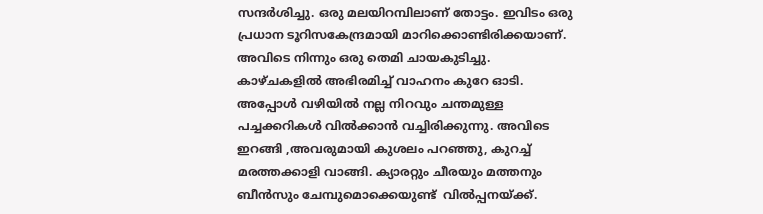സന്ദര്‍ശിച്ചു. ഒരു മലയിറമ്പിലാണ് തോട്ടം. ഇവിടം ഒരു പ്രധാന ടൂറിസകേന്ദ്രമായി മാറിക്കൊണ്ടിരിക്കയാണ്. അവിടെ നിന്നും ഒരു തെമി ചായകുടിച്ചു. കാഴ്ചകളില്‍ അഭിരമിച്ച് വാഹനം കുറേ ഓടി. അപ്പോള്‍ വഴിയില്‍ നല്ല നിറവും ചന്തമുള്ള പച്ചക്കറികള്‍ വില്‍ക്കാന്‍‌ വച്ചിരിക്കുന്നു. അവിടെ ഇറങ്ങി ,അവരുമായി കുശലം പറഞ്ഞു, കുറച്ച് മരത്തക്കാളി വാങ്ങി. ക്യാരറ്റും ചീരയും മത്തനും ബീന്‍സും ചേമ്പുമൊക്കെയുണ്ട്  വില്‍പ്പനയ്‌ക്ക്.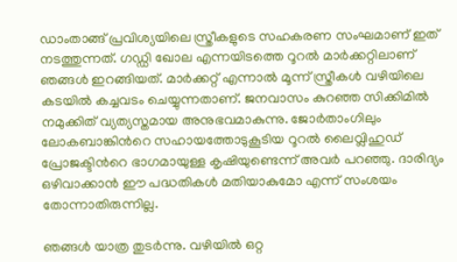ഡാംതാങ്ങ് പ്രവിശ്യയിലെ സ്ത്രീകളുടെ സഹകരണ സംഘമാണ് ഇത് നടത്തുന്നത്. ഗഡ്ഡി ഖോല എന്നയിടത്തെ റൂറല്‍ മാര്‍ക്കറ്റിലാണ് ഞങ്ങള്‍ ഇറങ്ങിയത്. മാര്‍ക്കറ്റ് എന്നാല്‍ മൂന്ന് സ്ത്രീകള്‍ വഴിയിലെ കടയില്‍ കച്ചവടം ചെയ്യുന്നതാണ്. ജനവാസം കുറഞ്ഞ സിക്കിമില്‍ നമുക്കിത് വ്യത്യസ്തമായ അനുഭവമാകുന്നു. ജോര്‍താംഗിലും ലോകബാങ്കിന്‍റെ സഹായത്തോടുകൂടിയ റൂറല്‍ ലൈവ്ലിഹുഡ് പ്രോജക്ടിന്‍റെ ഭാഗമായുള്ള കൃഷിയുണ്ടെന്ന് അവര്‍ പറഞ്ഞു. ദാരിദ്യം ഒഴിവാക്കാന്‍ ഈ പദ്ധതികള്‍ മതിയാകുമോ എന്ന് സംശയം തോന്നാതിരുന്നില്ല.

ഞങ്ങള്‍ യാത്ര തുടര്‍ന്നു. വഴിയില്‍ ഒറ്റ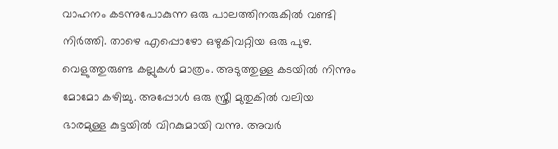വാഹനം കടന്നുപോകുന്ന ഒരു പാലത്തിനരുകില്‍ വണ്ടി നിര്‍ത്തി. താഴെ എപ്പൊഴോ ഒഴുകിവറ്റിയ ഒരു പുഴ. വെളുത്തുരുണ്ട കല്ലുകള്‍ മാത്രം. അടുത്തുള്ള കടയില്‍ നിന്നും മോമോ കഴിച്ചു. അപ്പോള്‍ ഒരു സ്ത്രീ മുതുകില്‍ വലിയ ഭാരമുള്ള കുട്ടയില്‍ വിറകുമായി വന്നു. അവര്‍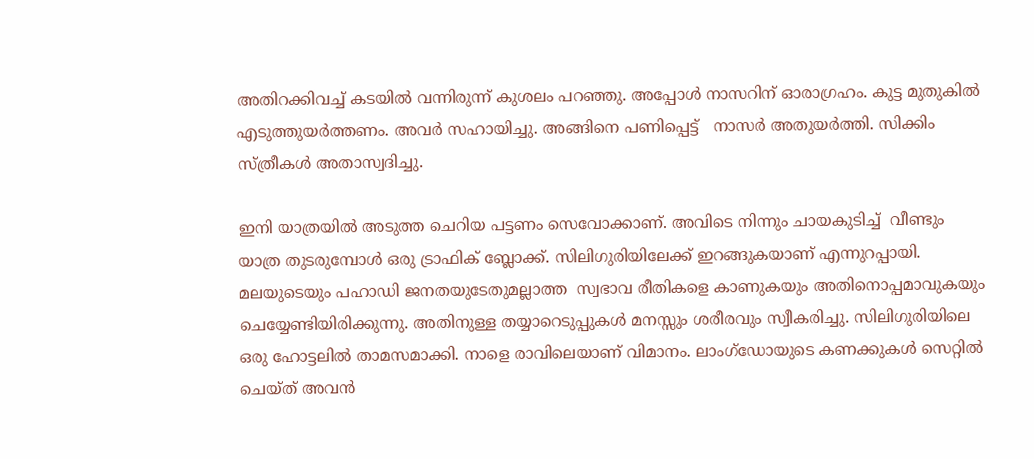അതിറക്കിവച്ച് കടയില്‍ വന്നിരുന്ന് കുശലം പറഞ്ഞു. അപ്പോൾ നാസറിന് ഓരാഗ്രഹം. കുട്ട മുതുകില്‍ എടുത്തുയര്‍ത്തണം. അവര്‍ സഹായിച്ചു. അങ്ങിനെ പണിപ്പെട്ട്   നാസര്‍ അതുയര്‍ത്തി. സിക്കിം സ്ത്രീകള്‍ അതാസ്വദിച്ചു.

ഇനി യാത്രയില്‍ അടുത്ത ചെറിയ പട്ടണം സെവോക്കാണ്. അവിടെ നിന്നും ചായകുടിച്ച്  വീണ്ടും യാത്ര തുടരുമ്പോള്‍ ഒരു ട്രാഫിക് ബ്ലോക്ക്. സിലിഗുരിയിലേക്ക് ഇറങ്ങുകയാണ് എന്നുറപ്പായി. മലയുടെയും പഹാഡി ജനതയുടേതുമല്ലാത്ത  സ്വഭാവ രീതികളെ കാണുകയും അതിനൊപ്പമാവുകയും ചെയ്യേണ്ടിയിരിക്കുന്നു. അതിനുള്ള തയ്യാറെടുപ്പുകള്‍ മനസ്സും ശരീരവും സ്വീകരിച്ചു. സിലിഗുരിയിലെ ഒരു ഹോട്ടലില്‍ താമസമാക്കി. നാളെ രാവിലെയാണ് വിമാനം. ലാംഗ്ഡോയുടെ കണക്കുകള്‍ സെറ്റില്‍ ചെയ്ത് അവന്‍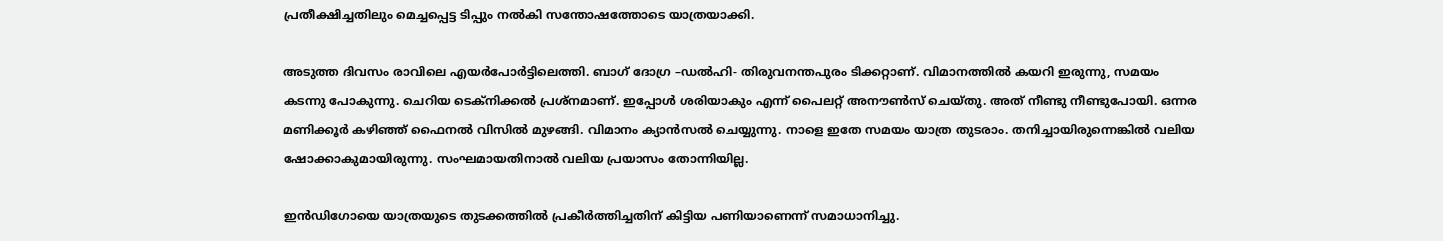പ്രതീക്ഷിച്ചതിലും മെച്ചപ്പെട്ട ടിപ്പും നല്‍കി സന്തോഷത്തോടെ യാത്രയാക്കി.

അടുത്ത ദിവസം രാവിലെ എയര്‍പോര്‍ട്ടിലെത്തി. ബാഗ് ദോഗ്ര –ഡല്‍ഹി- തിരുവനന്തപുരം ടിക്കറ്റാണ്. വിമാനത്തില്‍ കയറി ഇരുന്നു, സമയം കടന്നു പോകുന്നു. ചെറിയ ടെക്നിക്കല്‍ പ്രശ്നമാണ്. ഇപ്പോള്‍ ശരിയാകും എന്ന് പൈലറ്റ് അനൗണ്‍സ് ചെയ്തു. അത് നീണ്ടു നീണ്ടുപോയി. ഒന്നര മണിക്കൂര്‍ കഴിഞ്ഞ് ഫൈനല്‍ വിസില്‍ മുഴങ്ങി. വിമാനം ക്യാന്‍സല്‍ ചെയ്യുന്നു. നാളെ ഇതേ സമയം യാത്ര തുടരാം. തനിച്ചായിരുന്നെങ്കില്‍ വലിയ ഷോക്കാകുമായിരുന്നു. സംഘമായതിനാല്‍ വലിയ പ്രയാസം തോന്നിയില്ല.

ഇന്‍ഡിഗോയെ യാത്രയുടെ തുടക്കത്തില്‍ പ്രകീര്‍ത്തിച്ചതിന് കിട്ടിയ പണിയാണെന്ന് സമാധാനിച്ചു.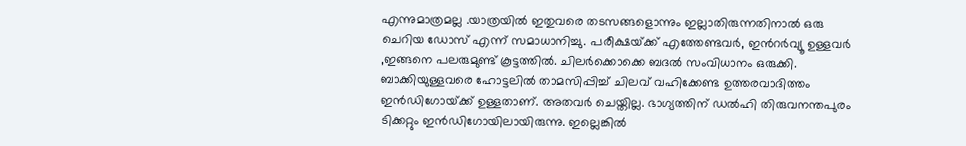എന്നുമാത്രമല്ല .യാത്രയില്‍ ഇതുവരെ തടസങ്ങളൊന്നും ഇല്ലാതിരുന്നതിനാല്‍ ഒരു ചെറിയ ഡോസ് എന്ന് സമാധാനിച്ചു. പരീക്ഷയ്‌ക്ക് എത്തേണ്ടവര്‍, ഇന്‍റര്‍വ്യൂ ഉള്ളവര്‍ ,ഇങ്ങനെ പലരുമുണ്ട് കൂട്ടത്തില്‍. ചിലര്‍ക്കൊക്കെ ബദല്‍ സംവിധാനം ഒരുക്കി. ബാക്കിയുള്ളവരെ ഹോട്ടലില്‍ താമസിപ്പിച്ച് ചിലവ് വഹിക്കേണ്ട ഉത്തരവാദിത്തം ഇന്‍ഡിഗോയ്‌ക്ക് ഉള്ളതാണ്. അതവര്‍ ചെയ്തില്ല. ഭാഗ്യത്തിന് ഡല്‍ഹി തിരുവനന്തപുരം ടിക്കറ്റും ഇന്‍‍ഡിഗോയിലായിരുന്നു. ഇല്ലെങ്കില്‍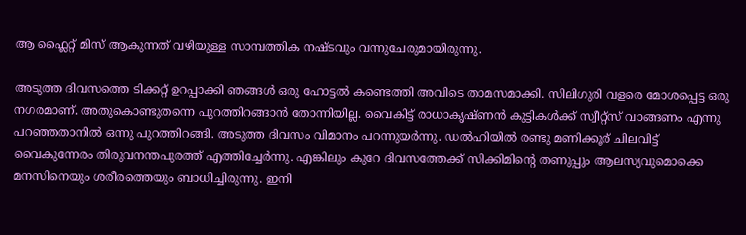ആ ഫ്ലൈറ്റ് മിസ് ആകുന്നത് വഴിയുള്ള സാമ്പത്തിക നഷ്ടവും വന്നുചേരുമായിരുന്നു.

അടുത്ത ദിവസത്തെ ടിക്കറ്റ് ഉറപ്പാക്കി ഞങ്ങള്‍ ഒരു ഹോട്ടല്‍ കണ്ടെത്തി അവിടെ താമസമാക്കി. സിലിഗുരി വളരെ മോശപ്പെട്ട ഒരു നഗരമാണ്. അതുകൊണ്ടുതന്നെ പുറത്തിറങ്ങാന്‍ തോന്നിയില്ല. വൈകിട്ട് രാധാകൃഷ്ണന്‍ കുട്ടികള്‍ക്ക് സ്വീറ്റ്സ് വാങ്ങണം എന്നു പറഞ്ഞതാനില്‍ ഒന്നു പുറത്തിറങ്ങി. അടുത്ത ദിവസം വിമാനം പറന്നുയര്‍ന്നു. ഡല്‍ഹിയില്‍ രണ്ടു മണിക്കൂര് ചിലവിട്ട് വൈകുന്നേരം തിരുവനന്തപുരത്ത് എത്തിച്ചേര്‍ന്നു. എങ്കിലും കുറേ ദിവസത്തേക്ക് സിക്കിമിന്‍റെ തണുപ്പും ആലസ്യവുമൊക്കെ മനസിനെയും ശരീരത്തെയും ബാധിച്ചിരുന്നു. ഇനി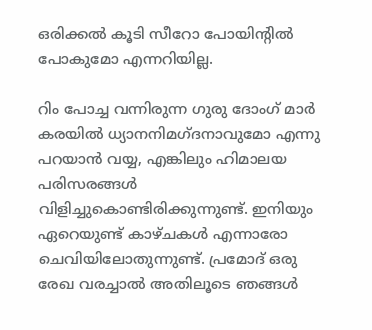ഒരിക്കല്‍ കൂടി സീറോ പോയിന്‍റില്‍ പോകുമോ എന്നറിയില്ല.

റിം പോച്ച വന്നിരുന്ന ഗുരു ദോംഗ് മാര്‍ കരയില്‍ ധ്യാനനിമഗ്ദനാവുമോ എന്നു പറയാന്‍ വയ്യ, എങ്കിലും ഹിമാലയ പരിസരങ്ങള്‍ വിളിച്ചുകൊണ്ടിരിക്കുന്നുണ്ട്. ഇനിയും ഏറെയുണ്ട് കാഴ്ചകള്‍ എന്നാരോ ചെവിയിലോതുന്നുണ്ട്. പ്രമോദ് ഒരു രേഖ വരച്ചാല്‍ അതിലൂടെ ഞങ്ങള്‍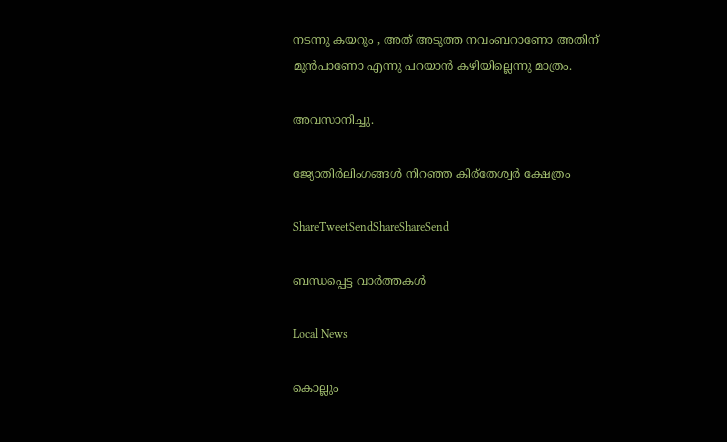നടന്നു കയറും , അത് അടുത്ത നവംബറാണോ അതിന് മുന്‍പാണോ എന്നു പറയാന്‍ കഴിയില്ലെന്നു മാത്രം.

അവസാനിച്ചു.

ജ്യോതിര്‍ലിംഗങ്ങൾ നിറഞ്ഞ കിര്തേശ്വര്‍ ക്ഷേത്രം

ShareTweetSendShareShareSend

ബന്ധപ്പെട്ട വാര്‍ത്തകള്‍

Local News

കൊല്ലും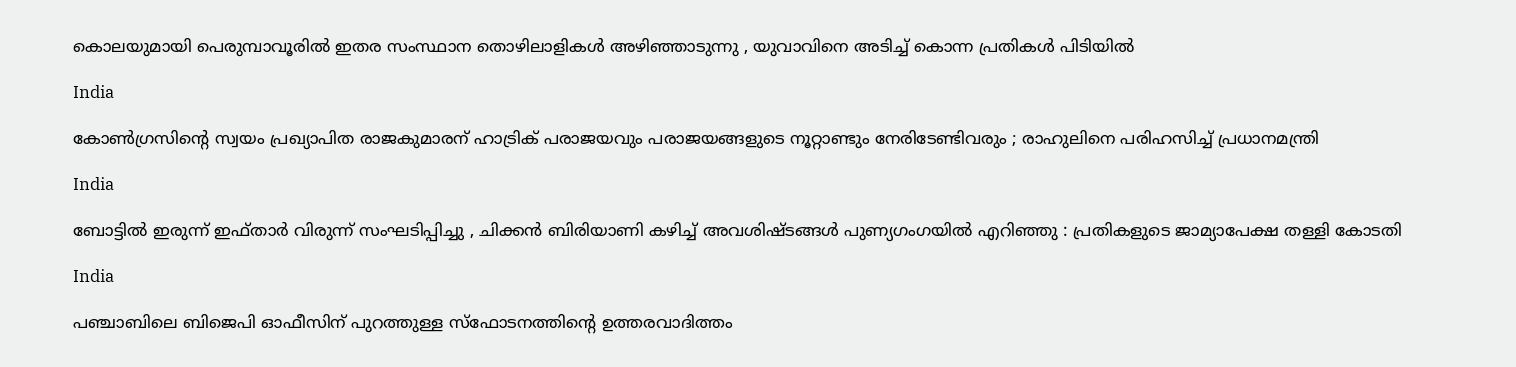കൊലയുമായി പെരുമ്പാവൂരിൽ ഇതര സംസ്ഥാന തൊഴിലാളികൾ അഴിഞ്ഞാടുന്നു , യുവാവിനെ അടിച്ച് കൊന്ന പ്രതികൾ പിടിയിൽ

India

കോൺഗ്രസിന്റെ സ്വയം പ്രഖ്യാപിത രാജകുമാരന് ഹാട്രിക് പരാജയവും പരാജയങ്ങളുടെ നൂറ്റാണ്ടും നേരിടേണ്ടിവരും ; രാഹുലിനെ പരിഹസിച്ച് പ്രധാനമന്ത്രി

India

ബോട്ടിൽ ഇരുന്ന് ഇഫ്താർ വിരുന്ന് സംഘടിപ്പിച്ചു , ചിക്കൻ ബിരിയാണി കഴിച്ച് അവശിഷ്ടങ്ങൾ പുണ്യഗംഗയിൽ എറിഞ്ഞു : പ്രതികളുടെ ജാമ്യാപേക്ഷ തള്ളി കോടതി

India

പഞ്ചാബിലെ ബിജെപി ഓഫീസിന് പുറത്തുള്ള സ്ഫോടനത്തിന്റെ ഉത്തരവാദിത്തം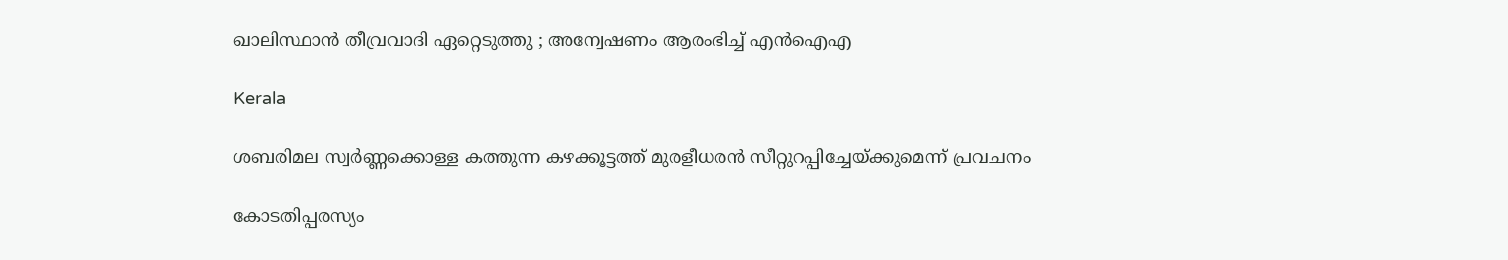ഖാലിസ്ഥാൻ തീവ്രവാദി ഏറ്റെടുത്തു ; അന്വേഷണം ആരംഭിച്ച് എൻഐഎ

Kerala

ശബരിമല സ്വര്‍ണ്ണക്കൊള്ള കത്തുന്ന കഴക്കൂട്ടത്ത് മുരളീധരന്‍ സീറ്റുറപ്പിച്ചേയ്‌ക്കുമെന്ന് പ്രവചനം

കോടതിപ്പരസ്യം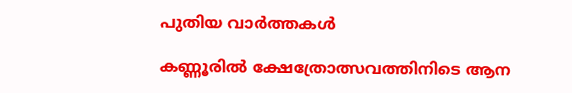പുതിയ വാര്‍ത്തകള്‍

കണ്ണൂരില്‍ ക്ഷേത്രോത്സവത്തിനിടെ ആന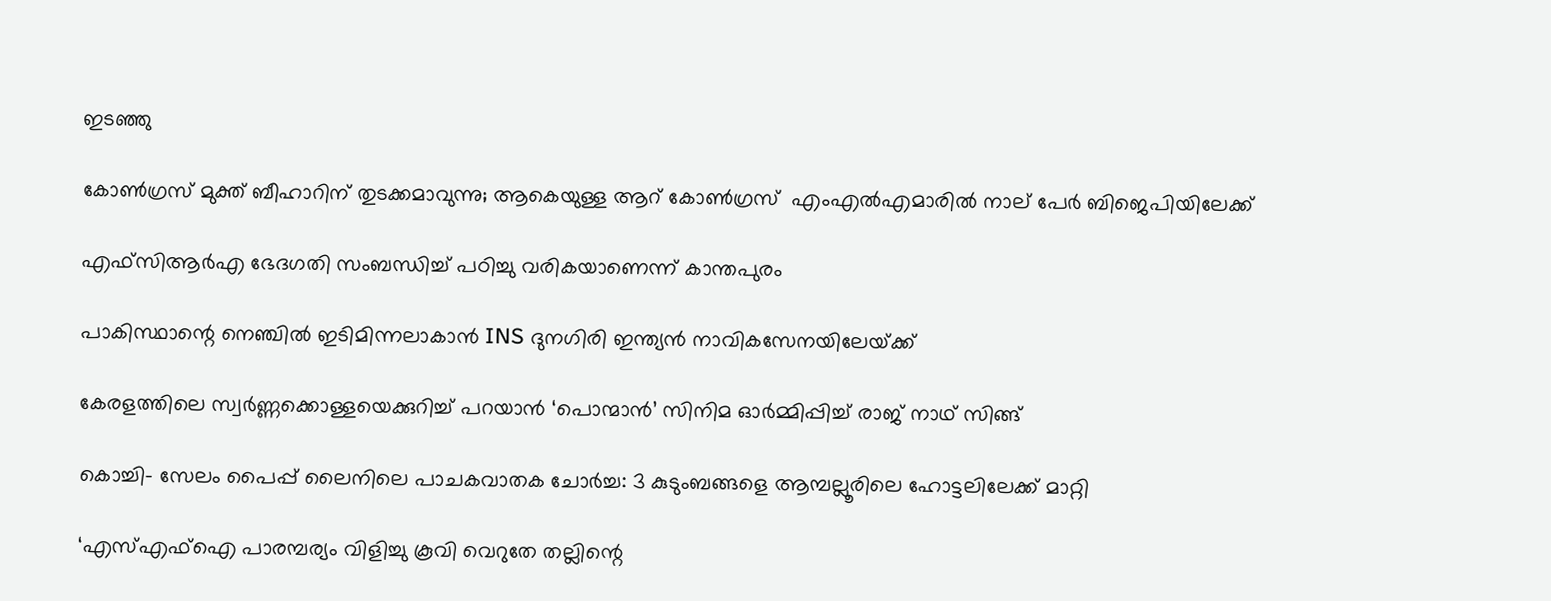ഇടഞ്ഞു

കോണ്‍ഗ്രസ് മുക്ത് ബീഹാറിന് തുടക്കമാവുന്നു; ആകെയുള്ള ആറ് കോണ്‍ഗ്രസ്  എംഎല്‍എമാരില്‍ നാല് പേര്‍ ബിജെപിയിലേക്ക്

എഫ്സിആര്‍എ ഭേദഗതി സംബന്ധിച്ച് പഠിച്ചു വരികയാണെന്ന് കാന്തപുരം

പാകിസ്ഥാന്റെ നെഞ്ചിൽ ഇടിമിന്നലാകാൻ INS ദുനഗിരി ഇന്ത്യൻ നാവികസേനയിലേയ്‌ക്ക്

കേരളത്തിലെ സ്വര്‍ണ്ണക്കൊള്ളയെക്കുറിച്ച് പറയാന്‍ ‘പൊന്മാന്‍’ സിനിമ ഓര്‍മ്മിപ്പിച്ച് രാജ് നാഥ് സിങ്ങ്

കൊച്ചി- സേലം പൈപ്പ് ലൈനിലെ പാചകവാതക ചോര്‍ച്ച: 3 കുടുംബങ്ങളെ ആമ്പല്ലൂരിലെ ഹോട്ടലിലേക്ക് മാറ്റി

‘എസ്എഫ്ഐ പാരമ്പര്യം വിളിച്ചു കൂവി വെറുതേ തല്ലിന്റെ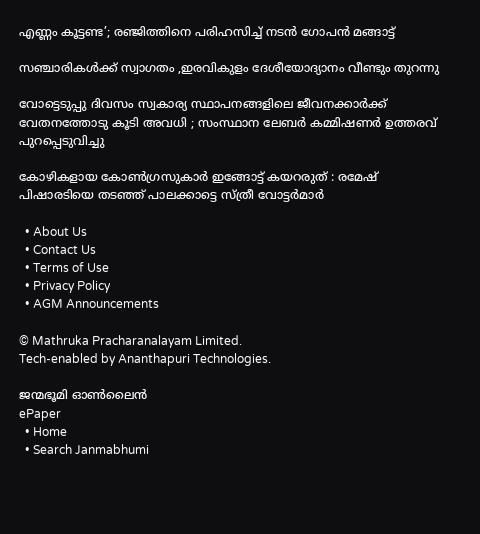എണ്ണം കൂട്ടണ്ട’; രഞ്ജിത്തിനെ പരിഹസിച്ച് നടൻ ഗോപൻ മങ്ങാട്ട്

സഞ്ചാരികള്‍ക്ക് സ്വാഗതം ,ഇരവികുളം ദേശീയോദ്യാനം വീണ്ടും തുറന്നു

വോട്ടെടുപ്പു ദിവസം സ്വകാര്യ സ്ഥാപനങ്ങളിലെ ജീവനക്കാര്‍ക്ക് വേതനത്തോടു കൂടി അവധി ; സംസ്ഥാന ലേബര്‍ കമ്മിഷണര്‍ ഉത്തരവ് പുറപ്പെടുവിച്ചു

കോഴികളായ കോൺഗ്രസുകാർ ഇങ്ങോട്ട് കയറരുത് : രമേഷ് പിഷാരടിയെ തടഞ്ഞ് പാലക്കാട്ടെ സ്ത്രീ വോട്ടർമാർ

  • About Us
  • Contact Us
  • Terms of Use
  • Privacy Policy
  • AGM Announcements

© Mathruka Pracharanalayam Limited.
Tech-enabled by Ananthapuri Technologies.

ജന്മഭൂമി ഓണ്‍ലൈന്‍
ePaper
  • Home
  • Search Janmabhumi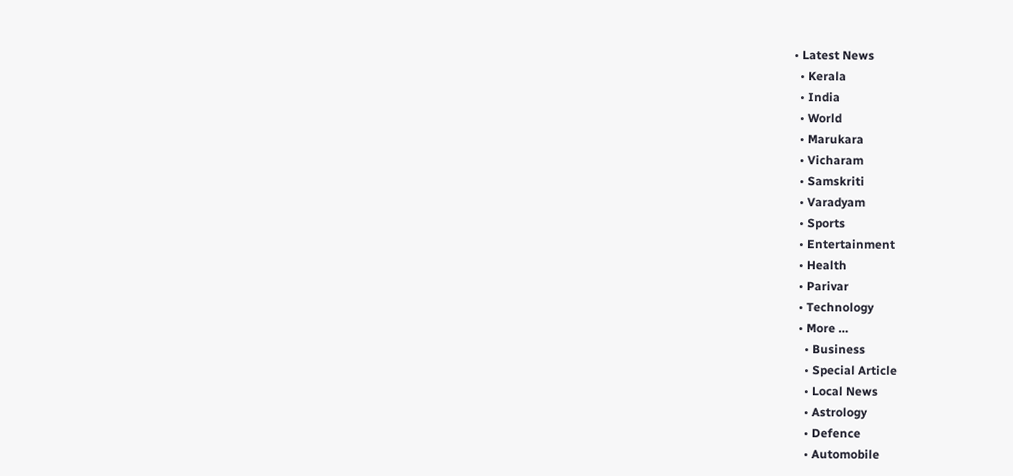• Latest News
  • Kerala
  • India
  • World
  • Marukara
  • Vicharam
  • Samskriti
  • Varadyam
  • Sports
  • Entertainment
  • Health
  • Parivar
  • Technology
  • More …
    • Business
    • Special Article
    • Local News
    • Astrology
    • Defence
    • Automobile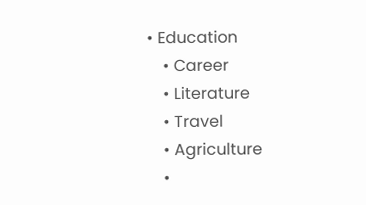• Education
    • Career
    • Literature
    • Travel
    • Agriculture
    •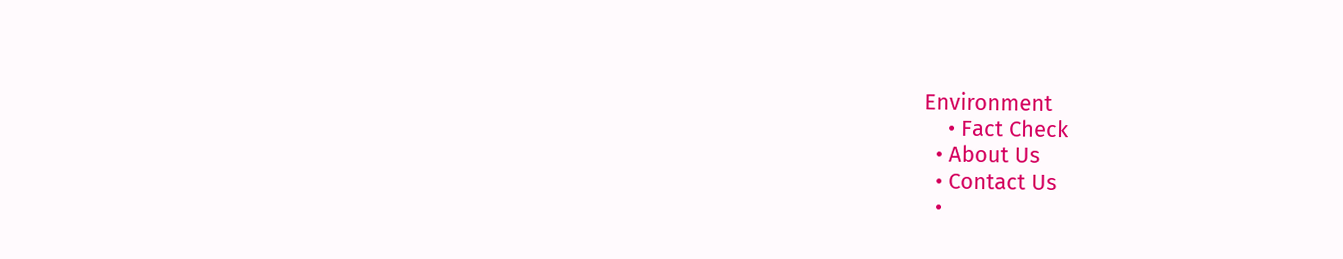Environment
    • Fact Check
  • About Us
  • Contact Us
  •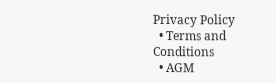Privacy Policy
  • Terms and Conditions
  • AGM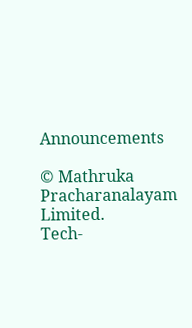Announcements

© Mathruka Pracharanalayam Limited.
Tech-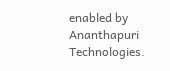enabled by Ananthapuri Technologies.